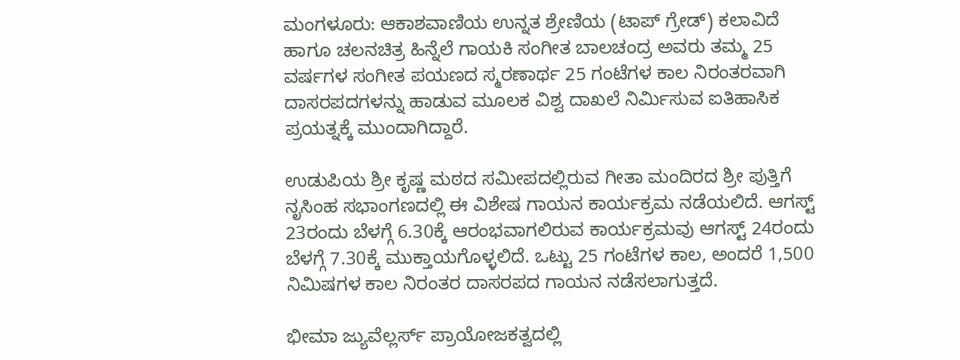ಮಂಗಳೂರು: ಆಕಾಶವಾಣಿಯ ಉನ್ನತ ಶ್ರೇಣಿಯ (ಟಾಪ್ ಗ್ರೇಡ್) ಕಲಾವಿದೆ ಹಾಗೂ ಚಲನಚಿತ್ರ ಹಿನ್ನೆಲೆ ಗಾಯಕಿ ಸಂಗೀತ ಬಾಲಚಂದ್ರ ಅವರು ತಮ್ಮ 25 ವರ್ಷಗಳ ಸಂಗೀತ ಪಯಣದ ಸ್ಮರಣಾರ್ಥ 25 ಗಂಟೆಗಳ ಕಾಲ ನಿರಂತರವಾಗಿ ದಾಸರಪದಗಳನ್ನು ಹಾಡುವ ಮೂಲಕ ವಿಶ್ವ ದಾಖಲೆ ನಿರ್ಮಿಸುವ ಐತಿಹಾಸಿಕ ಪ್ರಯತ್ನಕ್ಕೆ ಮುಂದಾಗಿದ್ದಾರೆ.

ಉಡುಪಿಯ ಶ್ರೀ ಕೃಷ್ಣ ಮಠದ ಸಮೀಪದಲ್ಲಿರುವ ಗೀತಾ ಮಂದಿರದ ಶ್ರೀ ಪುತ್ತಿಗೆ ನೃಸಿಂಹ ಸಭಾಂಗಣದಲ್ಲಿ ಈ ವಿಶೇಷ ಗಾಯನ ಕಾರ್ಯಕ್ರಮ ನಡೆಯಲಿದೆ. ಆಗಸ್ಟ್ 23ರಂದು ಬೆಳಗ್ಗೆ 6.30ಕ್ಕೆ ಆರಂಭವಾಗಲಿರುವ ಕಾರ್ಯಕ್ರಮವು ಆಗಸ್ಟ್ 24ರಂದು ಬೆಳಗ್ಗೆ 7.30ಕ್ಕೆ ಮುಕ್ತಾಯಗೊಳ್ಳಲಿದೆ. ಒಟ್ಟು 25 ಗಂಟೆಗಳ ಕಾಲ, ಅಂದರೆ 1,500 ನಿಮಿಷಗಳ ಕಾಲ ನಿರಂತರ ದಾಸರಪದ ಗಾಯನ ನಡೆಸಲಾಗುತ್ತದೆ.

ಭೀಮಾ ಜ್ಯುವೆಲ್ಲರ್ಸ್ ಪ್ರಾಯೋಜಕತ್ವದಲ್ಲಿ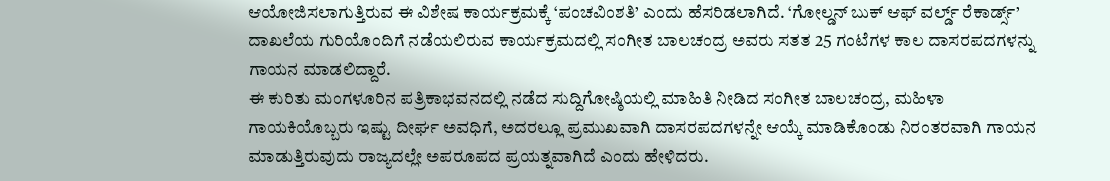ಆಯೋಜಿಸಲಾಗುತ್ತಿರುವ ಈ ವಿಶೇಷ ಕಾರ್ಯಕ್ರಮಕ್ಕೆ ‘ಪಂಚವಿಂಶತಿ’ ಎಂದು ಹೆಸರಿಡಲಾಗಿದೆ. ‘ಗೋಲ್ಡನ್ ಬುಕ್ ಆಫ್ ವರ್ಲ್ಡ್ ರೆಕಾರ್ಡ್ಸ್’ ದಾಖಲೆಯ ಗುರಿಯೊಂದಿಗೆ ನಡೆಯಲಿರುವ ಕಾರ್ಯಕ್ರಮದಲ್ಲಿ ಸಂಗೀತ ಬಾಲಚಂದ್ರ ಅವರು ಸತತ 25 ಗಂಟೆಗಳ ಕಾಲ ದಾಸರಪದಗಳನ್ನು ಗಾಯನ ಮಾಡಲಿದ್ದಾರೆ.
ಈ ಕುರಿತು ಮಂಗಳೂರಿನ ಪತ್ರಿಕಾಭವನದಲ್ಲಿ ನಡೆದ ಸುದ್ದಿಗೋಷ್ಠಿಯಲ್ಲಿ ಮಾಹಿತಿ ನೀಡಿದ ಸಂಗೀತ ಬಾಲಚಂದ್ರ, ಮಹಿಳಾ ಗಾಯಕಿಯೊಬ್ಬರು ಇಷ್ಟು ದೀರ್ಘ ಅವಧಿಗೆ, ಅದರಲ್ಲೂ ಪ್ರಮುಖವಾಗಿ ದಾಸರಪದಗಳನ್ನೇ ಆಯ್ಕೆ ಮಾಡಿಕೊಂಡು ನಿರಂತರವಾಗಿ ಗಾಯನ ಮಾಡುತ್ತಿರುವುದು ರಾಜ್ಯದಲ್ಲೇ ಅಪರೂಪದ ಪ್ರಯತ್ನವಾಗಿದೆ ಎಂದು ಹೇಳಿದರು.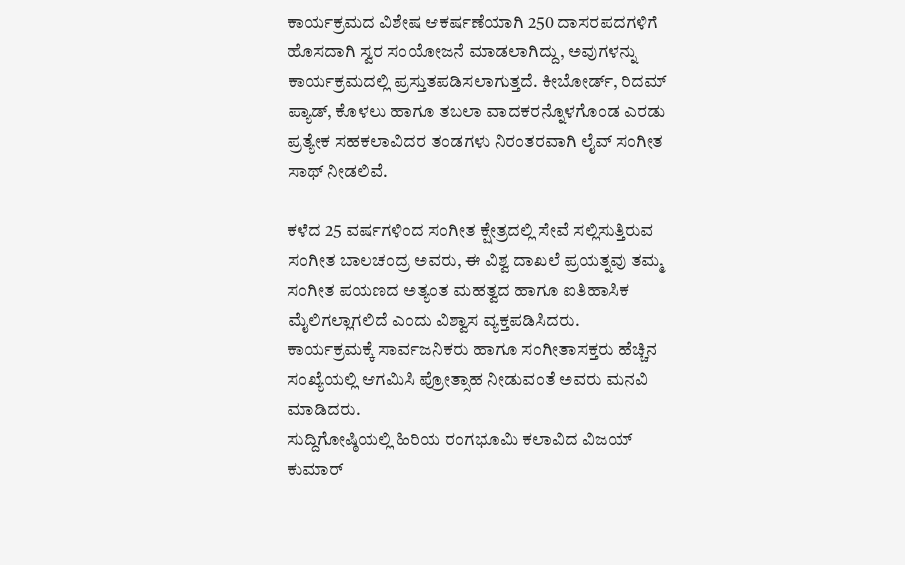ಕಾರ್ಯಕ್ರಮದ ವಿಶೇಷ ಆಕರ್ಷಣೆಯಾಗಿ 250 ದಾಸರಪದಗಳಿಗೆ ಹೊಸದಾಗಿ ಸ್ವರ ಸಂಯೋಜನೆ ಮಾಡಲಾಗಿದ್ದು, ಅವುಗಳನ್ನು ಕಾರ್ಯಕ್ರಮದಲ್ಲಿ ಪ್ರಸ್ತುತಪಡಿಸಲಾಗುತ್ತದೆ. ಕೀಬೋರ್ಡ್, ರಿದಮ್ ಪ್ಯಾಡ್, ಕೊಳಲು ಹಾಗೂ ತಬಲಾ ವಾದಕರನ್ನೊಳಗೊಂಡ ಎರಡು ಪ್ರತ್ಯೇಕ ಸಹಕಲಾವಿದರ ತಂಡಗಳು ನಿರಂತರವಾಗಿ ಲೈವ್ ಸಂಗೀತ ಸಾಥ್ ನೀಡಲಿವೆ.

ಕಳೆದ 25 ವರ್ಷಗಳಿಂದ ಸಂಗೀತ ಕ್ಷೇತ್ರದಲ್ಲಿ ಸೇವೆ ಸಲ್ಲಿಸುತ್ತಿರುವ ಸಂಗೀತ ಬಾಲಚಂದ್ರ ಅವರು, ಈ ವಿಶ್ವ ದಾಖಲೆ ಪ್ರಯತ್ನವು ತಮ್ಮ ಸಂಗೀತ ಪಯಣದ ಅತ್ಯಂತ ಮಹತ್ವದ ಹಾಗೂ ಐತಿಹಾಸಿಕ ಮೈಲಿಗಲ್ಲಾಗಲಿದೆ ಎಂದು ವಿಶ್ವಾಸ ವ್ಯಕ್ತಪಡಿಸಿದರು.
ಕಾರ್ಯಕ್ರಮಕ್ಕೆ ಸಾರ್ವಜನಿಕರು ಹಾಗೂ ಸಂಗೀತಾಸಕ್ತರು ಹೆಚ್ಚಿನ ಸಂಖ್ಯೆಯಲ್ಲಿ ಆಗಮಿಸಿ ಪ್ರೋತ್ಸಾಹ ನೀಡುವಂತೆ ಅವರು ಮನವಿ ಮಾಡಿದರು.
ಸುದ್ದಿಗೋಷ್ಠಿಯಲ್ಲಿ ಹಿರಿಯ ರಂಗಭೂಮಿ ಕಲಾವಿದ ವಿಜಯ್ ಕುಮಾರ್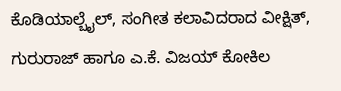ಕೊಡಿಯಾಲ್ಬೈಲ್, ಸಂಗೀತ ಕಲಾವಿದರಾದ ವೀಕ್ಷಿತ್, ಗುರುರಾಜ್ ಹಾಗೂ ಎ.ಕೆ. ವಿಜಯ್ ಕೋಕಿಲ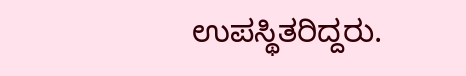ಉಪಸ್ಥಿತರಿದ್ದರು.